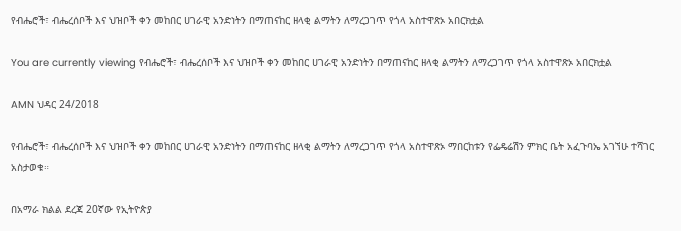የብሔሮች፣ ብሔረሰቦች እና ህዝቦች ቀን መከበር ሀገራዊ አንድነትን በማጠናከር ዘላቂ ልማትን ለማረጋገጥ የጎላ አስተዋጽኦ አበርክቷል

You are currently viewing የብሔሮች፣ ብሔረሰቦች እና ህዝቦች ቀን መከበር ሀገራዊ አንድነትን በማጠናከር ዘላቂ ልማትን ለማረጋገጥ የጎላ አስተዋጽኦ አበርክቷል

AMN ህዳር 24/2018

የብሔሮች፣ ብሔረሰቦች እና ህዝቦች ቀን መከበር ሀገራዊ አንድነትን በማጠናከር ዘላቂ ልማትን ለማረጋገጥ የጎላ አስተዋጽኦ ማበርከቱን የፌዴሬሽን ምክር ቤት አፈጉባኤ አገኘሁ ተሻገር አስታወቁ።

በአማራ ክልል ደረጃ 20ኛው የኢትዮጵያ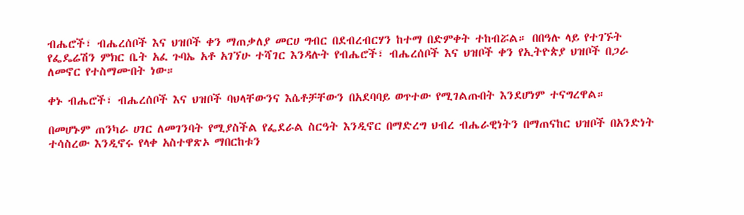ብሔሮች፣ ብሔረሰቦች እና ህዝቦች ቀን ማጠቃለያ መርሀ ግብር በደብረብርሃን ከተማ በድምቀት ተከብሯል። በበዓሉ ላይ የተገኙት የፌዴሬሽን ምክር ቤት አፈ ጉባኤ አቶ አገኘሁ ተሻገር እንዳሉት የብሔሮች፣ ብሔረሰቦች እና ህዝቦች ቀን የኢትዮጵያ ህዝቦች በጋራ ለመኖር የተስማሙበት ነው።

ቀኑ ብሔሮች፣ ብሔረሰቦች እና ህዝቦች ባህላቸውንና እሴቶቻቸውን በአደባባይ ወጥተው የሚገልጡበት እንደሆነም ተናግረዋል።

በመሆኑም ጠንካራ ሀገር ለመገንባት የሚያስችል የፌደራል ስርዓት እንዲኖር በማድረግ ህብረ ብሔራዊነትን በማጠናከር ህዝቦች በአንድነት ተሳስረው እንዲኖሩ የላቀ አስተዋጽኦ ማበርከቱን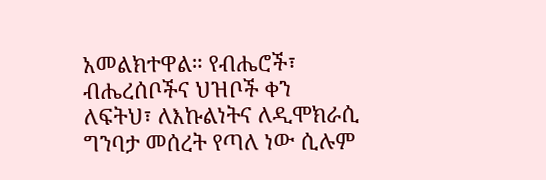አመልክተዋል። የብሔሮች፣ ብሔረሰቦችና ህዝቦች ቀን ለፍትህ፣ ለእኩልነትና ለዲሞክራሲ ግንባታ መሰረት የጣለ ነው ሲሉም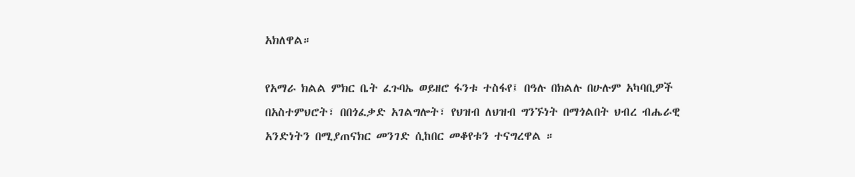አክለዋል።

የአማራ ክልል ምክር ቤት ፈጉባኤ ወይዘሮ ፋንቱ ተስፋየ፤ በዓሉ በክልሉ በሁሉም አካባቢዎች በአስተምህሮት፣ በበጎፈቃድ አገልግሎት፣ የህዝብ ለህዝብ ግንኙነት በማጎልበት ህብረ ብሔራዊ አንድነትን በሚያጠናክር መንገድ ሲከበር መቆየቱን ተናግረዋል ።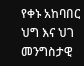የቀኑ አከባበር ህግ እና ህገ መንግስታዊ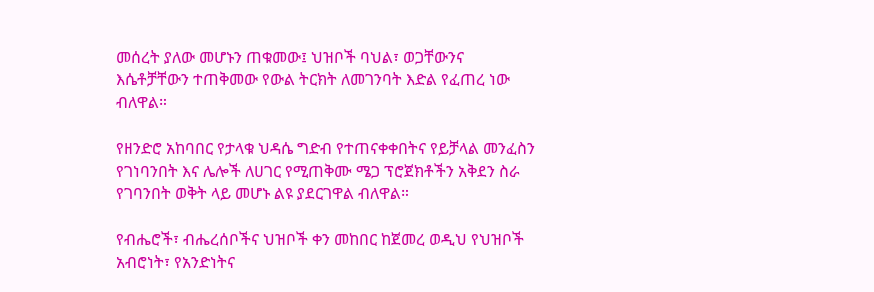መሰረት ያለው መሆኑን ጠቁመው፤ ህዝቦች ባህል፣ ወጋቸውንና እሴቶቻቸውን ተጠቅመው የውል ትርክት ለመገንባት እድል የፈጠረ ነው ብለዋል።

የዘንድሮ አከባበር የታላቁ ህዳሴ ግድብ የተጠናቀቀበትና የይቻላል መንፈስን የገነባንበት እና ሌሎች ለሀገር የሚጠቅሙ ሜጋ ፕሮጀክቶችን አቅደን ስራ የገባንበት ወቅት ላይ መሆኑ ልዩ ያደርገዋል ብለዋል።

የብሔሮች፣ ብሔረሰቦችና ህዝቦች ቀን መከበር ከጀመረ ወዲህ የህዝቦች አብሮነት፣ የአንድነትና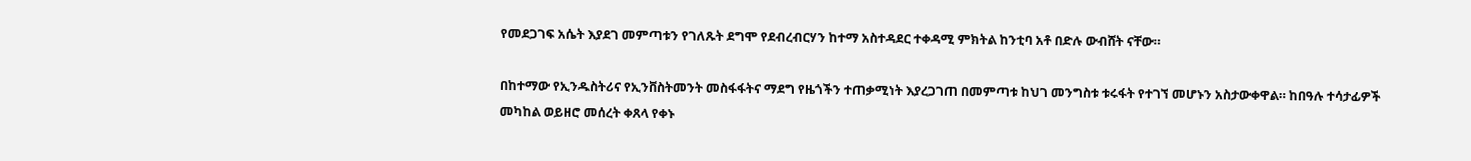የመደጋገፍ አሴት እያደገ መምጣቱን የገለጹት ደግሞ የደብረብርሃን ከተማ አስተዳደር ተቀዳሚ ምክትል ከንቲባ አቶ በድሉ ውብሸት ናቸው።

በከተማው የኢንዱስትሪና የኢንቨስትመንት መስፋፋትና ማደግ የዜጎችን ተጠቃሚነት እያረጋገጠ በመምጣቱ ከህገ መንግስቱ ቱሩፋት የተገኘ መሆኑን አስታውቀዋል። ከበዓሉ ተሳታፊዎች መካከል ወይዘሮ መሰረት ቀጸላ የቀኑ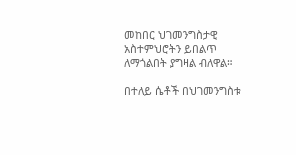መከበር ህገመንግስታዊ አስተምህሮትን ይበልጥ ለማጎልበት ያግዛል ብለዋል።

በተለይ ሴቶች በህገመንግስቱ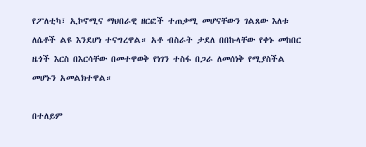የፖለቲካ፣ ኢኮኖሚና ማህበራዊ ዘርፎች ተጠቃሚ መሆናቸውን ገልጸው እለቱ ለሴቶች ልዩ እንደሆነ ተናግረዋል። አቶ ብስራት ታደለ በበኩላቸው የቀኑ መከበር ዜጎች እርስ በእርሳቸው በመተዋወቅ የነገን ተስፋ በጋራ ለመሰነቅ የሚያስችል መሆኑን አመልክተዋል።

በተለይም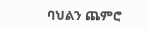ባህልን ጨምሮ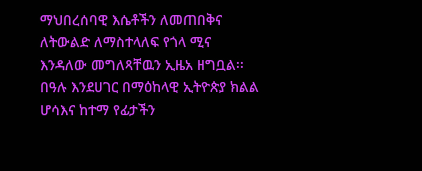ማህበረሰባዊ እሴቶችን ለመጠበቅና ለትውልድ ለማስተላለፍ የጎላ ሚና እንዳለው መግለጻቸዉን ኢዜአ ዘግቧል፡፡ በዓሉ እንደሀገር በማዕከላዊ ኢትዮጵያ ክልል ሆሳእና ከተማ የፊታችን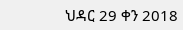ህዳር 29 ቀን 2018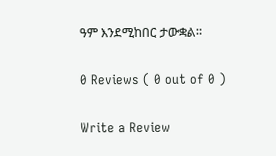ዓም እንደሚከበር ታውቋል።

0 Reviews ( 0 out of 0 )

Write a Review